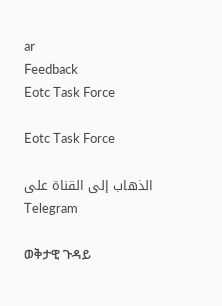ar
Feedback
Eotc Task Force

Eotc Task Force

الذهاب إلى القناة على Telegram

ወቅታዊ ጉዳይ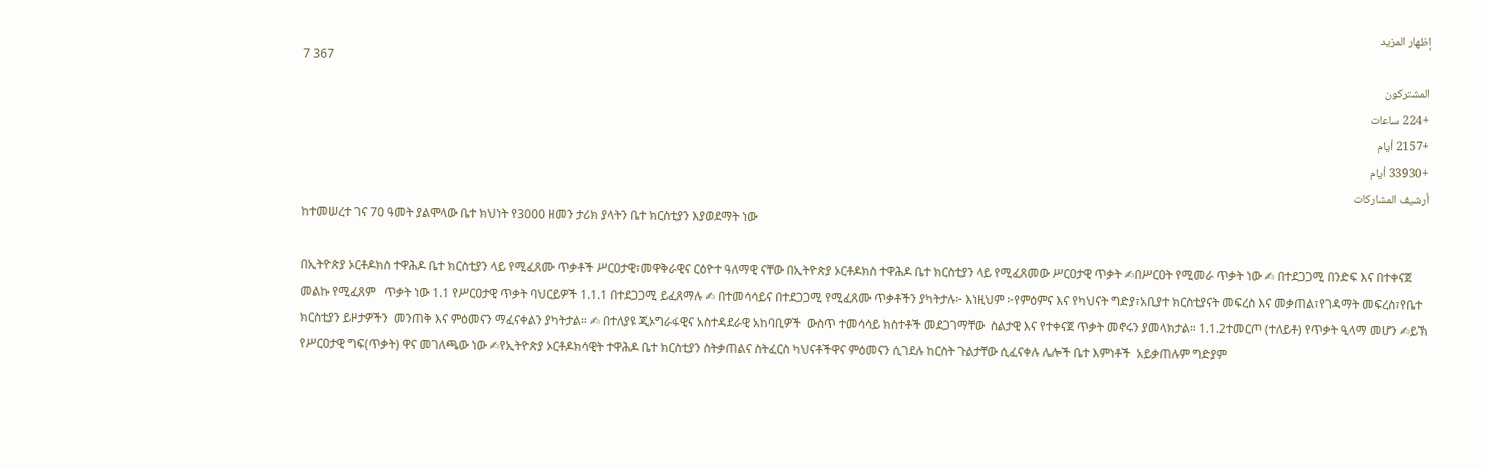إظهار المزيد
7 367
المشتركون
+224 ساعات
+2157 أيام
+33930 أيام
أرشيف المشاركات
ከተመሠረተ ገና 70 ዓመት ያልሞላው ቤተ ክህነት የ3000 ዘመን ታሪክ ያላትን ቤተ ክርስቲያን እያወደማት ነው

በኢትዮጵያ ኦርቶዶክስ ተዋሕዶ ቤተ ክርስቲያን ላይ የሚፈጸሙ ጥቃቶች ሥርዐታዊ፣መዋቅራዊና ርዕዮተ ዓለማዊ ናቸው በኢትዮጵያ ኦርቶዶክስ ተዋሕዶ ቤተ ክርስቲያን ላይ የሚፈጸመው ሥርዐታዊ ጥቃት ✍በሥርዐት የሚመራ ጥቃት ነው ✍ በተደጋጋሚ በንድፍ እና በተቀናጀ መልኩ የሚፈጸም   ጥቃት ነው 1.1 የሥርዐታዊ ጥቃት ባህርይዎች 1.1.1 በተደጋጋሚ ይፈጸማሉ ✍ በተመሳሳይና በተደጋጋሚ የሚፈጸሙ ጥቃቶችን ያካትታሉ፦ እነዚህም ፦የምዕምና እና የካህናት ግድያ፣አቢያተ ክርስቲያናት መፍረስ እና መቃጠል፣የገዳማት መፍረስ፣የቤተ ክርስቲያን ይዞታዎችን  መንጠቅ እና ምዕመናን ማፈናቀልን ያካትታል። ✍ በተለያዩ ጂኦግራፋዊና አስተዳደራዊ አከባቢዎች  ውስጥ ተመሳሳይ ክስተቶች መደጋገማቸው  ስልታዊ እና የተቀናጀ ጥቃት መኖሩን ያመላክታል። 1.1.2ተመርጦ (ተለይቶ) የጥቃት ዒላማ መሆን ✍ይኽ የሥርዐታዊ ግፍ(ጥቃት) ዋና መገለጫው ነው ✍የኢትዮጵያ ኦርቶዶክሳዊት ተዋሕዶ ቤተ ክርስቲያን ስትቃጠልና ስትፈርስ ካህናቶችዋና ምዕመናን ሲገደሉ ከርስት ጉልታቸው ሲፈናቀሉ ሌሎች ቤተ እምነቶች  አይቃጠሉም ግድያም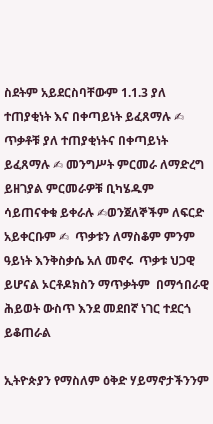ስደትም አይደርስባቸውም 1.1.3 ያለ ተጠያቂነት እና በቀጣይነት ይፈጸማሉ ✍ ጥቃቶቹ ያለ ተጠያቂነትና በቀጣይነት ይፈጸማሉ ✍ መንግሥት ምርመራ ለማድረግ ይዘገያል ምርመራዎቹ ቢካሄዱም ሳይጠናቀቁ ይቀራሉ ✍ወንጀለኞችም ለፍርድ አይቀርቡም ✍  ጥቃቱን ለማስቆም ምንም ዓይነት እንቅስቃሴ አለ መኖሩ  ጥቃቱ ህጋዊ ይሆናል ኦርቶዶክስን ማጥቃትም  በማኅበራዊ ሕይወት ውስጥ እንደ መደበኛ ነገር ተደርጎ ይቆጠራል

ኢትዮጵያን የማስለም ዕቅድ ሃይማኖታችንንም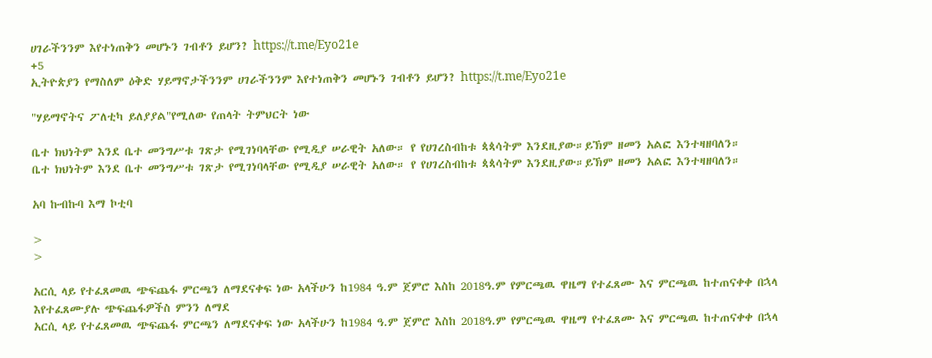ሀገራችንንም እየተነጠቅን መሆኑን ገብቶን ይሆን? https://t.me/Eyo21e
+5
ኢትዮጵያን የማስለም ዕቅድ ሃይማኖታችንንም ሀገራችንንም እየተነጠቅን መሆኑን ገብቶን ይሆን? https://t.me/Eyo21e

"ሃይማኖትና ፖለቲካ ይለያያል"የሚለው የጠላት ትምህርት ነው

ቤተ ክህነትም እንደ ቤተ መንግሥቱ ገጽታ የሚገነባላቸው የሚዲያ ሠራዊት አለው። የ የሀገረስብከቱ ጳጳሳትም እንደዚያው።ይኽም ዘመን አልፎ እንተዛዘባለን።
ቤተ ክህነትም እንደ ቤተ መንግሥቱ ገጽታ የሚገነባላቸው የሚዲያ ሠራዊት አለው። የ የሀገረስብከቱ ጳጳሳትም እንደዚያው።ይኽም ዘመን አልፎ እንተዛዘባለን።

አባ ኩብኩባ እማ ኮቲባ

>
>

አርሲ ላይ የተፈጸመዉ ጭፍጨፋ ምርጫን ለማደናቀፍ ነው አላችሁን ከ1984 ዓ.ም ጀምሮ እስከ 2018ዓ.ም የምርጫዉ ዋዜማ የተፈጸሙ እና ምርጫዉ ከተጠናቀቀ በኋላ እየተፈጸሙያሉ ጭፍጨፋዎችስ ምንን ለማደ
አርሲ ላይ የተፈጸመዉ ጭፍጨፋ ምርጫን ለማደናቀፍ ነው አላችሁን ከ1984 ዓ.ም ጀምሮ እስከ 2018ዓ.ም የምርጫዉ ዋዜማ የተፈጸሙ እና ምርጫዉ ከተጠናቀቀ በኋላ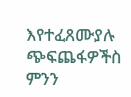እየተፈጸሙያሉ ጭፍጨፋዎችስ ምንን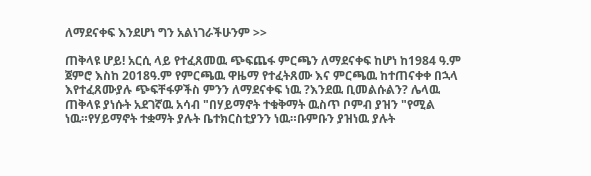ለማደናቀፍ እንደሆነ ግን አልነገራችሁንም >>

ጠቅላዩ ሆይ! አርሲ ላይ የተፈጸመዉ ጭፍጨፋ ምርጫን ለማደናቀፍ ከሆነ ከ1984 ዓ.ም ጀምሮ እስከ 2018ዓ.ም የምርጫዉ ዋዜማ የተፈትጸሙ እና ምርጫዉ ከተጠናቀቀ በኋላ እየተፈጸሙያሉ ጭፍቸፋዎችስ ምንን ለማደናቀፍ ነዉ ?እንደዉ ቢመልሱልን? ሌላዉ ጠቅላዩ ያነሱት አደገኛዉ አሳብ "በሃይማኖት ተቁቅማት ዉስጥ ቦምብ ያዝን "የሚል ነዉ።የሃይማኖት ተቋማት ያሉት ቤተክርስቲያንን ነዉ።ቡምቡን ያዝነዉ ያሉት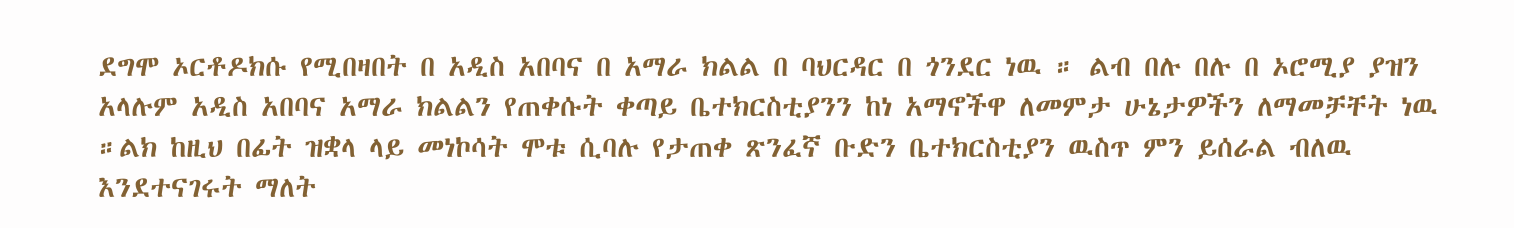ደግሞ ኦርቶዶክሱ የሚበዛበት በ አዲስ አበባና በ አማራ ክልል በ ባህርዳር በ ጎንደር ነዉ ። ልብ በሉ በሉ በ ኦሮሚያ ያዝን አላሉም አዲስ አበባና አማራ ክልልን የጠቀሱት ቀጣይ ቤተክርስቲያንን ከነ አማኖችዋ ለመምታ ሁኔታዎችን ለማመቻቸት ነዉ ።ልክ ከዚህ በፊት ዝቋላ ላይ መነኮሳት ሞቱ ሲባሉ የታጠቀ ጽንፈኛ ቡድን ቤተክርስቲያን ዉስጥ ምን ይሰራል ብለዉ እንደተናገሩት ማለት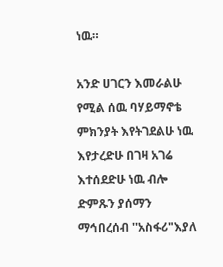ነዉ።

አንድ ሀገርን እመራልሁ የሚል ሰዉ ባሃይማኖቴ ምክንያት እየትገደልሁ ነዉ እየታረድሁ በገዛ አገሬ እተሰደድሁ ነዉ ብሎ ድምጹን ያሰማን ማኅበረሰብ ''አስፋሪ"እያለ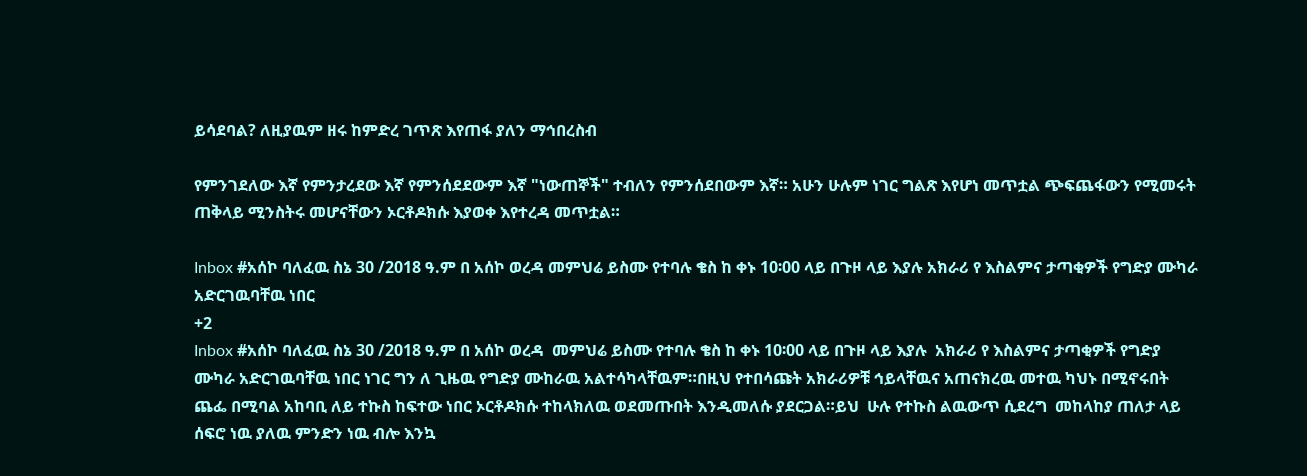ይሳደባል? ለዚያዉም ዘሩ ከምድረ ገጥጽ እየጠፋ ያለን ማኅበረስብ

የምንገደለው እኛ የምንታረደው እኛ የምንሰደደውም እኛ "ነውጠኞች" ተብለን የምንሰደበውም እኛ። አሁን ሁሉም ነገር ግልጽ እየሆነ መጥቷል ጭፍጨፋውን የሚመሩት ጠቅላይ ሚንስትሩ መሆናቸውን ኦርቶዶክሱ እያወቀ እየተረዳ መጥቷል።

Inbox #አሰኮ ባለፈዉ ስኔ 30 /2018 ዓ.ም በ አሰኮ ወረዳ መምህሬ ይስሙ የተባሉ ቄስ ከ ቀኑ 10፡00 ላይ በጉዞ ላይ እያሉ አክራሪ የ እስልምና ታጣቂዎች የግድያ ሙካራ አድርገዉባቸዉ ነበር
+2
Inbox #አሰኮ ባለፈዉ ስኔ 30 /2018 ዓ.ም በ አሰኮ ወረዳ  መምህሬ ይስሙ የተባሉ ቄስ ከ ቀኑ 10፡00 ላይ በጉዞ ላይ እያሉ  አክራሪ የ እስልምና ታጣቂዎች የግድያ ሙካራ አድርገዉባቸዉ ነበር ነገር ግን ለ ጊዜዉ የግድያ ሙከራዉ አልተሳካላቸዉም።በዚህ የተበሳጩት አክራሪዎቹ ኅይላቸዉና አጠናክረዉ መተዉ ካህኑ በሚኖሩበት ጨፌ በሚባል አከባቢ ለይ ተኩስ ከፍተው ነበር ኦርቶዶክሱ ተከላክለዉ ወደመጡበት እንዲመለሱ ያደርጋል።ይህ  ሁሉ የተኩስ ልዉውጥ ሲደረግ  መከላከያ ጠለታ ላይ ሰፍሮ ነዉ ያለዉ ምንድን ነዉ ብሎ እንኳ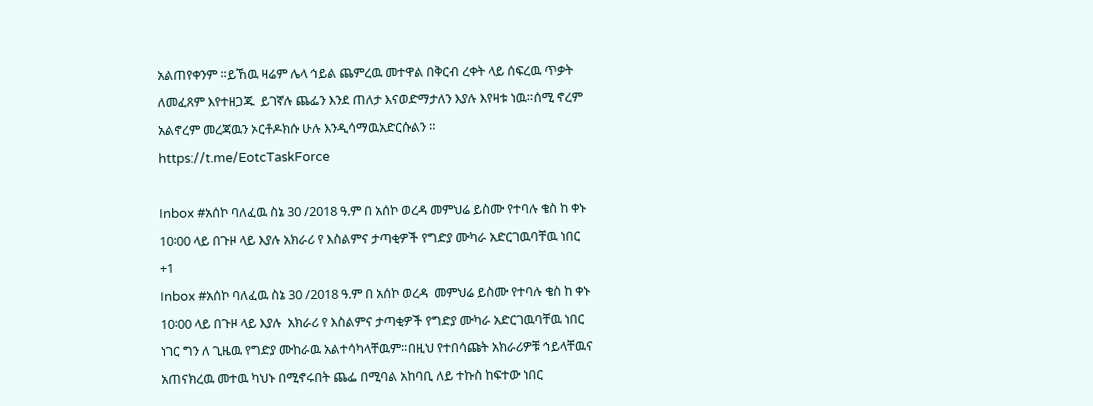አልጠየቀንም ።ይኸዉ ዛሬም ሌላ ኅይል ጨምረዉ መተዋል በቅርብ ረቀት ላይ ሰፍረዉ ጥቃት ለመፈጸም እየተዘጋጁ  ይገኛሉ ጨፌን እንደ ጠለታ እናወድማታለን እያሉ እየዛቱ ነዉ።ሰሚ ኖረም አልኖረም መረጃዉን ኦርቶዶክሱ ሁሉ እንዲሳማዉአድርሱልን ። https://t.me/EotcTaskForce

Inbox #አሰኮ ባለፈዉ ስኔ 30 /2018 ዓ.ም በ አሰኮ ወረዳ መምህሬ ይስሙ የተባሉ ቄስ ከ ቀኑ 10፡00 ላይ በጉዞ ላይ እያሉ አክራሪ የ እስልምና ታጣቂዎች የግድያ ሙካራ አድርገዉባቸዉ ነበር
+1
Inbox #አሰኮ ባለፈዉ ስኔ 30 /2018 ዓ.ም በ አሰኮ ወረዳ  መምህሬ ይስሙ የተባሉ ቄስ ከ ቀኑ 10፡00 ላይ በጉዞ ላይ እያሉ  አክራሪ የ እስልምና ታጣቂዎች የግድያ ሙካራ አድርገዉባቸዉ ነበር ነገር ግን ለ ጊዜዉ የግድያ ሙከራዉ አልተሳካላቸዉም።በዚህ የተበሳጩት አክራሪዎቹ ኅይላቸዉና አጠናክረዉ መተዉ ካህኑ በሚኖሩበት ጨፌ በሚባል አከባቢ ለይ ተኩስ ከፍተው ነበር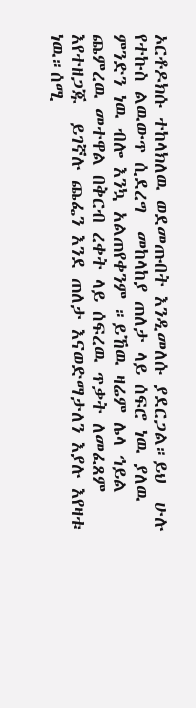ኦርቶዶክሱ ተከላክለዉ ወደመጡበት እንዲመለሱ ያደርጋል።ይህ  ሁሉ የተኩስ ልዉውጥ ሲደረግ  መከላከያ ጠለታ ላይ ሰፍሮ ነዉ ያለዉ ምንድን ነዉ ብሎ እንኳ አልጠየቀንም ።ይኸዉ ዛሬም ሌላ ኅይል ጨምረዉ መተዋል በቅርብ ረቀት ላይ ሰፍረዉ ጥቃት ለመፈጸም እየተዘጋጁ  ይገኛሉ ጨፌን እንደ ጠለታ እናወድማታለን እያሉ እየዛቱ ነዉ።ሰሚ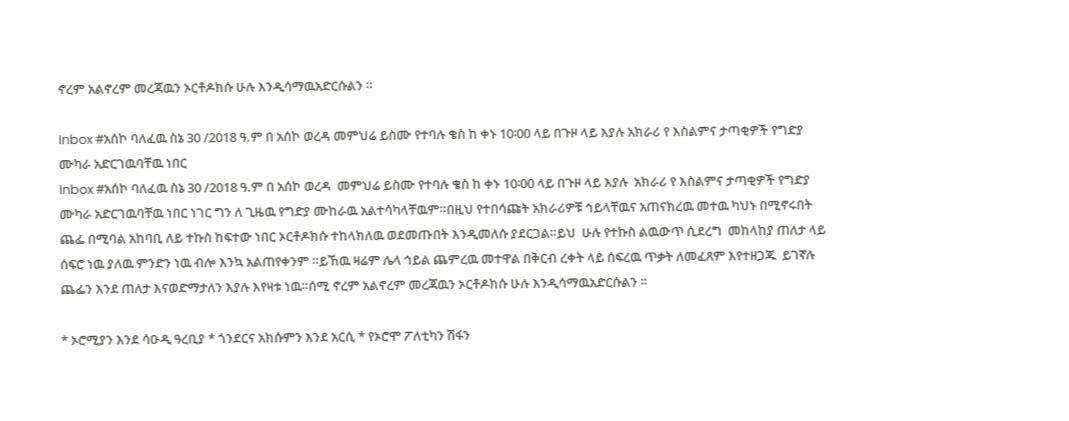ኖረም አልኖረም መረጃዉን ኦርቶዶክሱ ሁሉ እንዲሳማዉአድርሱልን ።

Inbox #አሰኮ ባለፈዉ ስኔ 30 /2018 ዓ.ም በ አሰኮ ወረዳ መምህሬ ይስሙ የተባሉ ቄስ ከ ቀኑ 10፡00 ላይ በጉዞ ላይ እያሉ አክራሪ የ እስልምና ታጣቂዎች የግድያ ሙካራ አድርገዉባቸዉ ነበር
Inbox #አሰኮ ባለፈዉ ስኔ 30 /2018 ዓ.ም በ አሰኮ ወረዳ  መምህሬ ይስሙ የተባሉ ቄስ ከ ቀኑ 10፡00 ላይ በጉዞ ላይ እያሉ  አክራሪ የ እስልምና ታጣቂዎች የግድያ ሙካራ አድርገዉባቸዉ ነበር ነገር ግን ለ ጊዜዉ የግድያ ሙከራዉ አልተሳካላቸዉም።በዚህ የተበሳጩት አክራሪዎቹ ኅይላቸዉና አጠናክረዉ መተዉ ካህኑ በሚኖሩበት ጨፌ በሚባል አከባቢ ለይ ተኩስ ከፍተው ነበር ኦርቶዶክሱ ተከላክለዉ ወደመጡበት እንዲመለሱ ያደርጋል።ይህ  ሁሉ የተኩስ ልዉውጥ ሲደረግ  መከላከያ ጠለታ ላይ ሰፍሮ ነዉ ያለዉ ምንድን ነዉ ብሎ እንኳ አልጠየቀንም ።ይኸዉ ዛሬም ሌላ ኅይል ጨምረዉ መተዋል በቅርብ ረቀት ላይ ሰፍረዉ ጥቃት ለመፈጸም እየተዘጋጁ  ይገኛሉ ጨፌን እንደ ጠለታ እናወድማታለን እያሉ እየዛቱ ነዉ።ሰሚ ኖረም አልኖረም መረጃዉን ኦርቶዶክሱ ሁሉ እንዲሳማዉአድርሱልን ።

* ኦሮሚያን እንደ ሳዑዲ ዓረቢያ * ጎንደርና አክሱምን እንደ አርሲ * የኦሮሞ ፖለቲካን ሽፋን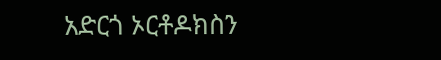አድርጎ ኦርቶዶክስን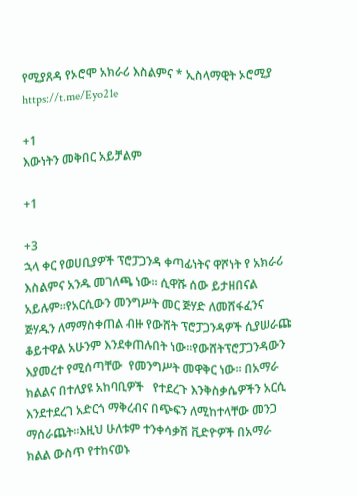የሚያጸዳ የኦሮሞ አክራሪ እስልምና * ኢስላማዊት ኦሮሚያ https://t.me/Eyo21e

+1
እውነትን መቅበር አይቻልም

+1

+3
ኋላ ቀር የወሀቢያዎች ፕሮፓጋንዳ ቀጣፊነትና ዋሾነት የ አክራሪ እስልምና አንዱ መገለጫ ነው። ሲዋሹ ሰው ይታዘበናል አይሉም።የአርሲውን መንግሥት መር ጅሃድ ለመሸፋፈንና ጅሃዱን ለማማስቀጠል ብዙ የውሸት ፕሮፓጋንዳዎች ሲያሠራጩ ቆይተዋል አሁንም እንደቀጠሉበት ነው።የውሸትፕሮፓጋንዳውን እያመረተ የሚሰጣቸው  የመንግሥት መዋቅር ነው። በአማራ ክልልና በተለያዩ አከባቢዎች   የተደረጉ እንቅስቃሴዎችን አርሲ እንደተደረገ አድርጎ ማቅረብና በጭፍን ለሚከተላቸው መንጋ ማሰራጨት።እዚህ ሁለቱም ተንቀሳቃሽ ቪድዮዎች በአማራ ክልል ውስጥ የተከናወኑ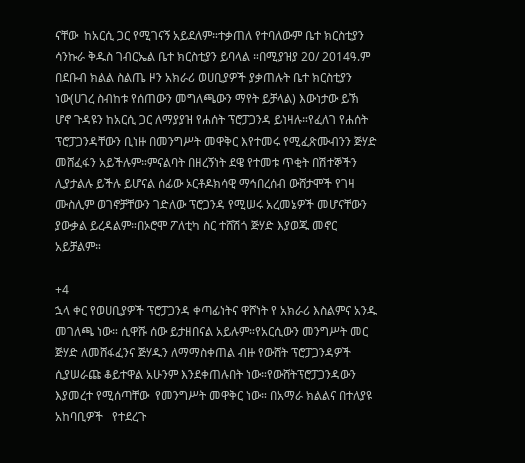ናቸው  ከአርሲ ጋር የሚገናኝ አይደለም።ተቃጠለ የተባለውም ቤተ ክርስቲያን ሳንኩራ ቅዱስ ገብርኤል ቤተ ክርስቲያን ይባላል ።በሚያዝያ 20/ 2014ዓ.ም በደቡብ ክልል ስልጤ ዞን አክራሪ ወሀቢያዎች ያቃጠሉት ቤተ ክርስቲያን ነው(ሀገረ ስብከቱ የሰጠውን መግለጫውን ማየት ይቻላል) እውነታው ይኽ ሆኖ ጉዳዩን ከአርሲ ጋር ለማያያዝ የሐሰት ፕሮፓጋንዳ ይነዛሉ።የፈለገ የሐሰት ፕሮፓጋንዳቸውን ቢነዙ በመንግሥት መዋቅር እየተመሩ የሚፈጽሙብንን ጅሃድ መሸፈፋን አይችሉም።ምናልባት በዘረኝነት ደዌ የተመቱ ጥቂት በሽተኞችን ሊያታልሉ ይችሉ ይሆናል ሰፊው ኦርቶዶክሳዊ ማኅበረሰብ ውሸታሞች የገዛ ሙስሊም ወገኖቻቸውን ገድለው ፕሮጋንዳ የሚሠሩ አረመኔዎች መሆናቸውን ያውቃል ይረዳልም።በኦሮሞ ፖለቲካ ስር ተሸሽጎ ጅሃድ እያወጁ መኖር አይቻልም።

+4
ኋላ ቀር የወሀቢያዎች ፕሮፓጋንዳ ቀጣፊነትና ዋሾነት የ አክራሪ እስልምና አንዱ መገለጫ ነው። ሲዋሹ ሰው ይታዘበናል አይሉም።የአርሲውን መንግሥት መር ጅሃድ ለመሸፋፈንና ጅሃዱን ለማማስቀጠል ብዙ የውሸት ፕሮፓጋንዳዎች ሲያሠራጩ ቆይተዋል አሁንም እንደቀጠሉበት ነው።የውሸትፕሮፓጋንዳውን እያመረተ የሚሰጣቸው  የመንግሥት መዋቅር ነው። በአማራ ክልልና በተለያዩ አከባቢዎች   የተደረጉ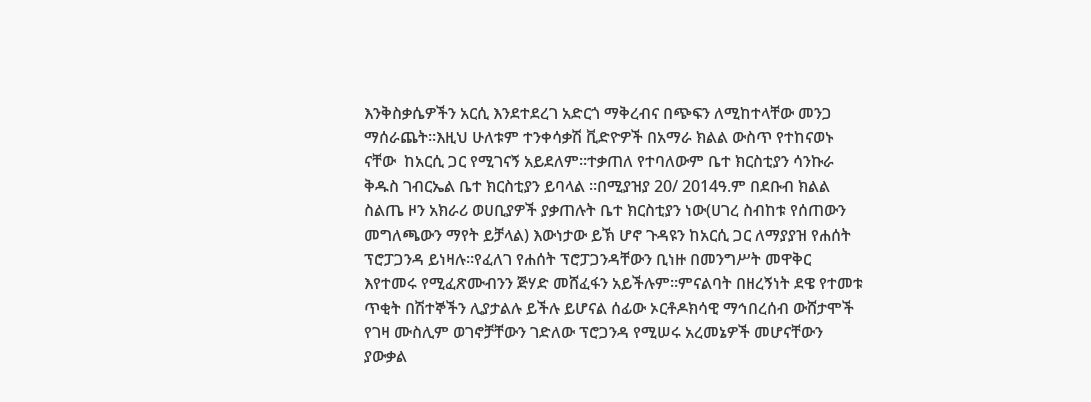እንቅስቃሴዎችን አርሲ እንደተደረገ አድርጎ ማቅረብና በጭፍን ለሚከተላቸው መንጋ ማሰራጨት።እዚህ ሁለቱም ተንቀሳቃሽ ቪድዮዎች በአማራ ክልል ውስጥ የተከናወኑ ናቸው  ከአርሲ ጋር የሚገናኝ አይደለም።ተቃጠለ የተባለውም ቤተ ክርስቲያን ሳንኩራ ቅዱስ ገብርኤል ቤተ ክርስቲያን ይባላል ።በሚያዝያ 20/ 2014ዓ.ም በደቡብ ክልል ስልጤ ዞን አክራሪ ወሀቢያዎች ያቃጠሉት ቤተ ክርስቲያን ነው(ሀገረ ስብከቱ የሰጠውን መግለጫውን ማየት ይቻላል) እውነታው ይኽ ሆኖ ጉዳዩን ከአርሲ ጋር ለማያያዝ የሐሰት ፕሮፓጋንዳ ይነዛሉ።የፈለገ የሐሰት ፕሮፓጋንዳቸውን ቢነዙ በመንግሥት መዋቅር እየተመሩ የሚፈጽሙብንን ጅሃድ መሸፈፋን አይችሉም።ምናልባት በዘረኝነት ደዌ የተመቱ ጥቂት በሽተኞችን ሊያታልሉ ይችሉ ይሆናል ሰፊው ኦርቶዶክሳዊ ማኅበረሰብ ውሸታሞች የገዛ ሙስሊም ወገኖቻቸውን ገድለው ፕሮጋንዳ የሚሠሩ አረመኔዎች መሆናቸውን ያውቃል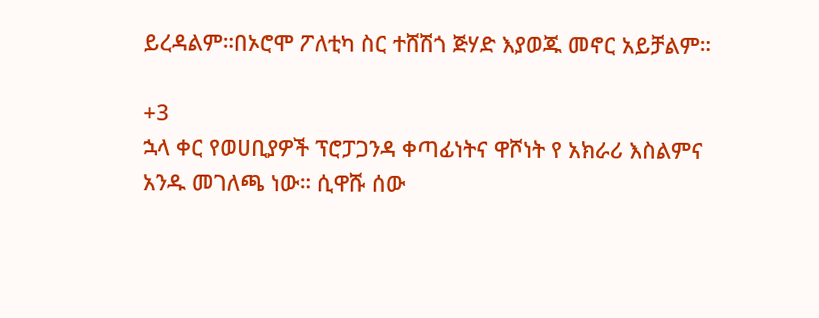ይረዳልም።በኦሮሞ ፖለቲካ ስር ተሸሽጎ ጅሃድ እያወጁ መኖር አይቻልም።

+3
ኋላ ቀር የወሀቢያዎች ፕሮፓጋንዳ ቀጣፊነትና ዋሾነት የ አክራሪ እስልምና አንዱ መገለጫ ነው። ሲዋሹ ሰው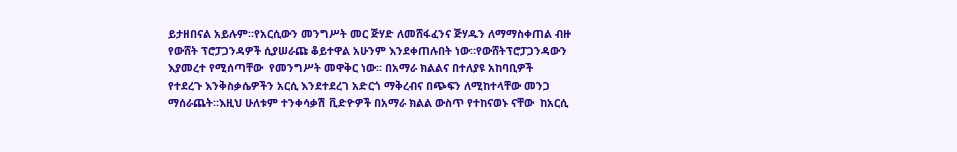ይታዘበናል አይሉም።የአርሲውን መንግሥት መር ጅሃድ ለመሸፋፈንና ጅሃዱን ለማማስቀጠል ብዙ የውሸት ፕሮፓጋንዳዎች ሲያሠራጩ ቆይተዋል አሁንም እንደቀጠሉበት ነው።የውሸትፕሮፓጋንዳውን እያመረተ የሚሰጣቸው  የመንግሥት መዋቅር ነው። በአማራ ክልልና በተለያዩ አከባቢዎች   የተደረጉ እንቅስቃሴዎችን አርሲ እንደተደረገ አድርጎ ማቅረብና በጭፍን ለሚከተላቸው መንጋ ማሰራጨት።እዚህ ሁለቱም ተንቀሳቃሽ ቪድዮዎች በአማራ ክልል ውስጥ የተከናወኑ ናቸው  ከአርሲ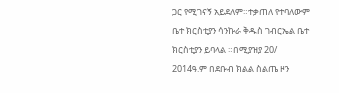ጋር የሚገናኝ አይደለም።ተቃጠለ የተባለውም ቤተ ክርስቲያን ሳንኩራ ቅዱስ ገብርኤል ቤተ ክርስቲያን ይባላል ።በሚያዝያ 20/ 2014ዓ.ም በደቡብ ክልል ስልጤ ዞን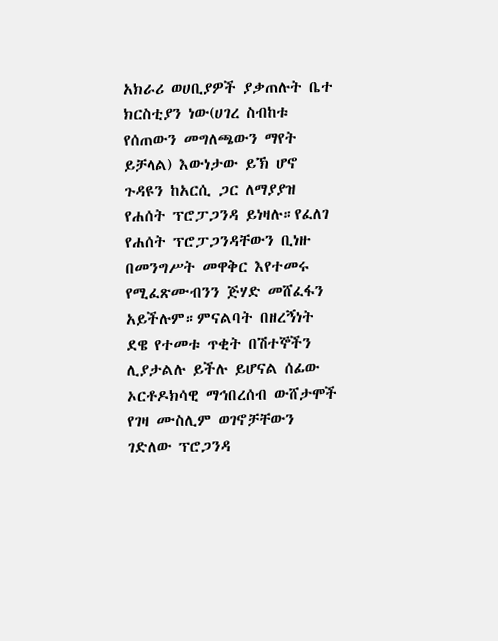አክራሪ ወሀቢያዎች ያቃጠሉት ቤተ ክርስቲያን ነው(ሀገረ ስብከቱ የሰጠውን መግለጫውን ማየት ይቻላል) እውነታው ይኽ ሆኖ ጉዳዩን ከአርሲ ጋር ለማያያዝ የሐሰት ፕሮፓጋንዳ ይነዛሉ።የፈለገ የሐሰት ፕሮፓጋንዳቸውን ቢነዙ በመንግሥት መዋቅር እየተመሩ የሚፈጽሙብንን ጅሃድ መሸፈፋን አይችሉም።ምናልባት በዘረኝነት ደዌ የተመቱ ጥቂት በሽተኞችን ሊያታልሉ ይችሉ ይሆናል ሰፊው ኦርቶዶክሳዊ ማኅበረሰብ ውሸታሞች የገዛ ሙስሊም ወገኖቻቸውን ገድለው ፕሮጋንዳ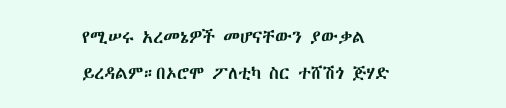የሚሠሩ አረመኔዎች መሆናቸውን ያውቃል ይረዳልም።በኦሮሞ ፖለቲካ ስር ተሸሽጎ ጅሃድ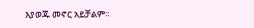እያወጁ መኖር አይቻልም።